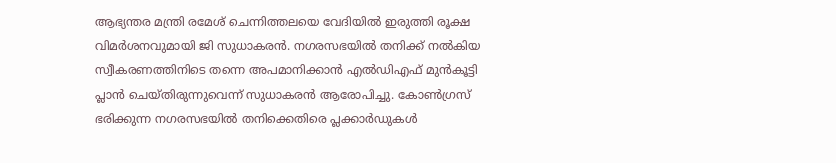ആഭ്യന്തര മന്ത്രി രമേശ് ചെന്നിത്തലയെ വേദിയിൽ ഇരുത്തി രൂക്ഷ വിമർശനവുമായി ജി സുധാകരൻ. നഗരസഭയിൽ തനിക്ക് നൽകിയ സ്വീകരണത്തിനിടെ തന്നെ അപമാനിക്കാൻ എൽഡിഎഫ് മുൻകൂട്ടി പ്ലാൻ ചെയ്തിരുന്നുവെന്ന് സുധാകരൻ ആരോപിച്ചു. കോൺഗ്രസ് ഭരിക്കുന്ന നഗരസഭയിൽ തനിക്കെതിരെ പ്ലക്കാർഡുകൾ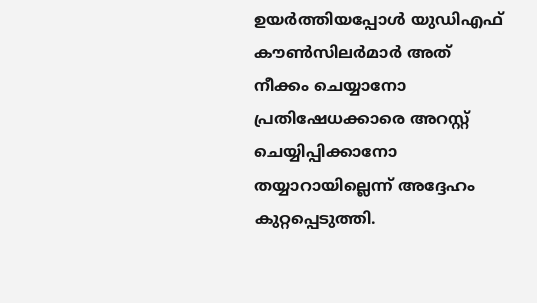ഉയർത്തിയപ്പോൾ യുഡിഎഫ് കൗൺസിലർമാർ അത് നീക്കം ചെയ്യാനോ പ്രതിഷേധക്കാരെ അറസ്റ്റ് ചെയ്യിപ്പിക്കാനോ തയ്യാറായില്ലെന്ന് അദ്ദേഹം കുറ്റപ്പെടുത്തി.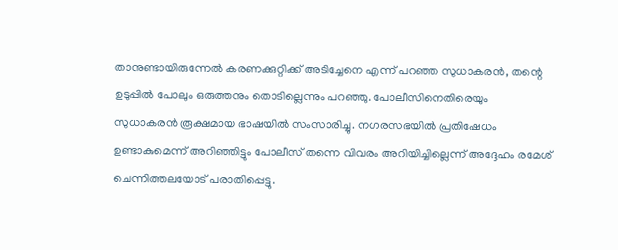താനുണ്ടായിരുന്നേൽ കരണക്കുറ്റിക്ക് അടിച്ചേനെ എന്ന് പറഞ്ഞ സുധാകരൻ, തന്റെ ഉടുപ്പിൽ പോലും ഒരുത്തനും തൊടില്ലെന്നും പറഞ്ഞു. പോലീസിനെതിരെയും സുധാകരൻ രൂക്ഷമായ ഭാഷയിൽ സംസാരിച്ചു. നഗരസഭയിൽ പ്രതിഷേധം ഉണ്ടാകുമെന്ന് അറിഞ്ഞിട്ടും പോലീസ് തന്നെ വിവരം അറിയിച്ചില്ലെന്ന് അദ്ദേഹം രമേശ് ചെന്നിത്തലയോട് പരാതിപ്പെട്ടു.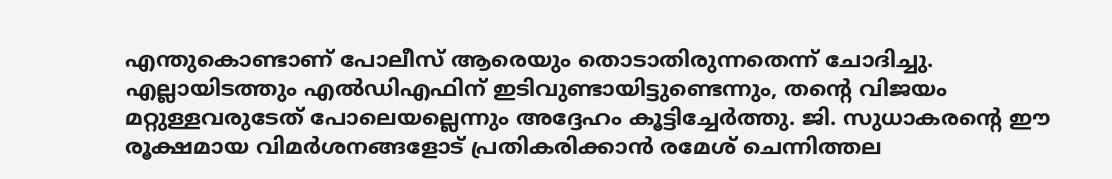എന്തുകൊണ്ടാണ് പോലീസ് ആരെയും തൊടാതിരുന്നതെന്ന് ചോദിച്ചു. എല്ലായിടത്തും എൽഡിഎഫിന് ഇടിവുണ്ടായിട്ടുണ്ടെന്നും, തന്റെ വിജയം മറ്റുള്ളവരുടേത് പോലെയല്ലെന്നും അദ്ദേഹം കൂട്ടിച്ചേർത്തു. ജി. സുധാകരന്റെ ഈ രൂക്ഷമായ വിമർശനങ്ങളോട് പ്രതികരിക്കാൻ രമേശ് ചെന്നിത്തല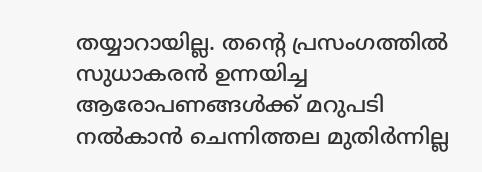തയ്യാറായില്ല. തന്റെ പ്രസംഗത്തിൽ സുധാകരൻ ഉന്നയിച്ച ആരോപണങ്ങൾക്ക് മറുപടി നൽകാൻ ചെന്നിത്തല മുതിർന്നില്ല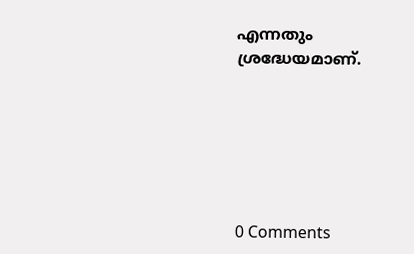എന്നതും ശ്രദ്ധേയമാണ്.






0 Comments